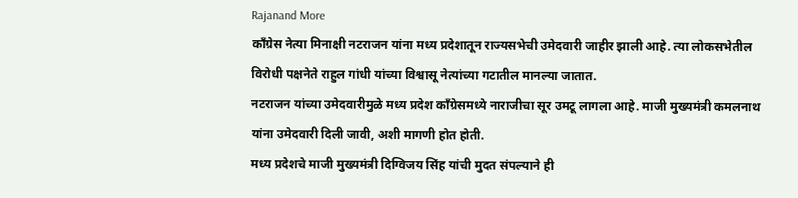Rajanand More
काँग्रेस नेत्या मिनाक्षी नटराजन यांना मध्य प्रदेशातून राज्यसभेची उमेदवारी जाहीर झाली आहे. त्या लोकसभेतील विरोधी पक्षनेते राहुल गांधी यांच्या विश्वासू नेत्यांच्या गटातील मानल्या जातात.
नटराजन यांच्या उमेदवारीमुळे मध्य प्रदेश काँग्रेसमध्ये नाराजीचा सूर उमटू लागला आहे. माजी मुख्यमंत्री कमलनाथ यांना उमेदवारी दिली जावी, अशी मागणी होत होती.
मध्य प्रदेशचे माजी मुख्यमंत्री दिग्विजय सिंह यांची मुदत संपल्याने ही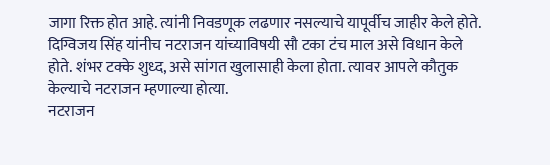जागा रिक्त होत आहे. त्यांनी निवडणूक लढणार नसल्याचे यापूर्वीच जाहीर केले होते.
दिग्विजय सिंह यांनीच नटराजन यांच्याविषयी सौ टका टंच माल असे विधान केले होते. शंभर टक्के शुध्द, असे सांगत खुलासाही केला होता. त्यावर आपले कौतुक केल्याचे नटराजन म्हणाल्या होत्या.
नटराजन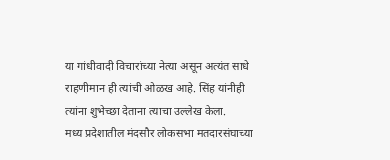या गांधीवादी विचारांच्या नेत्या असून अत्यंत साधे राहणीमान ही त्यांची ओळख आहे. सिंह यांनीही त्यांना शुभेच्छा देताना त्याचा उल्लेख केला.
मध्य प्रदेशातील मंदसौर लोकसभा मतदारसंघाच्या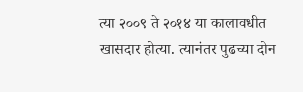त्या २००९ ते २०१४ या कालावधीत खासदार होत्या. त्यानंतर पुढच्या दोन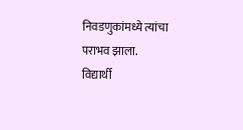निवडणुकांमध्ये त्यांचा पराभव झाला.
विद्यार्थी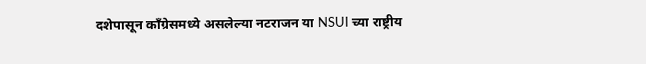दशेपासून काँग्रेसमध्ये असलेल्या नटराजन या NSUI च्या राष्ट्रीय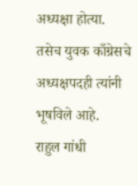अध्यक्षा होत्या. तसेच युवक काँग्रेसचे अध्यक्षपदही त्यांनी भूषविले आहे.
राहुल गांधी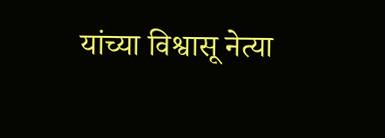यांच्या विश्वासू नेत्या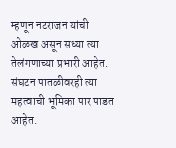म्हणून नटराजन यांची ओळख असून सध्या त्या तेलंगणाच्या प्रभारी आहेत. संघटन पातळीवरही त्या महत्वाची भूमिका पार पाडत आहेत.